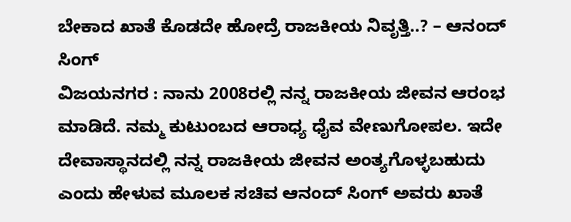ಬೇಕಾದ ಖಾತೆ ಕೊಡದೇ ಹೋದ್ರೆ ರಾಜಕೀಯ ನಿವೃತ್ತಿ..? – ಆನಂದ್ ಸಿಂಗ್
ವಿಜಯನಗರ : ನಾನು 2008ರಲ್ಲಿ ನನ್ನ ರಾಜಕೀಯ ಜೀವನ ಆರಂಭ ಮಾಡಿದೆ. ನಮ್ಮ ಕುಟುಂಬದ ಆರಾಧ್ಯ ಧೈವ ವೇಣುಗೋಪಲ. ಇದೇ ದೇವಾಸ್ಥಾನದಲ್ಲಿ ನನ್ನ ರಾಜಕೀಯ ಜೀವನ ಅಂತ್ಯಗೊಳ್ಳಬಹುದು ಎಂದು ಹೇಳುವ ಮೂಲಕ ಸಚಿವ ಆನಂದ್ ಸಿಂಗ್ ಅವರು ಖಾತೆ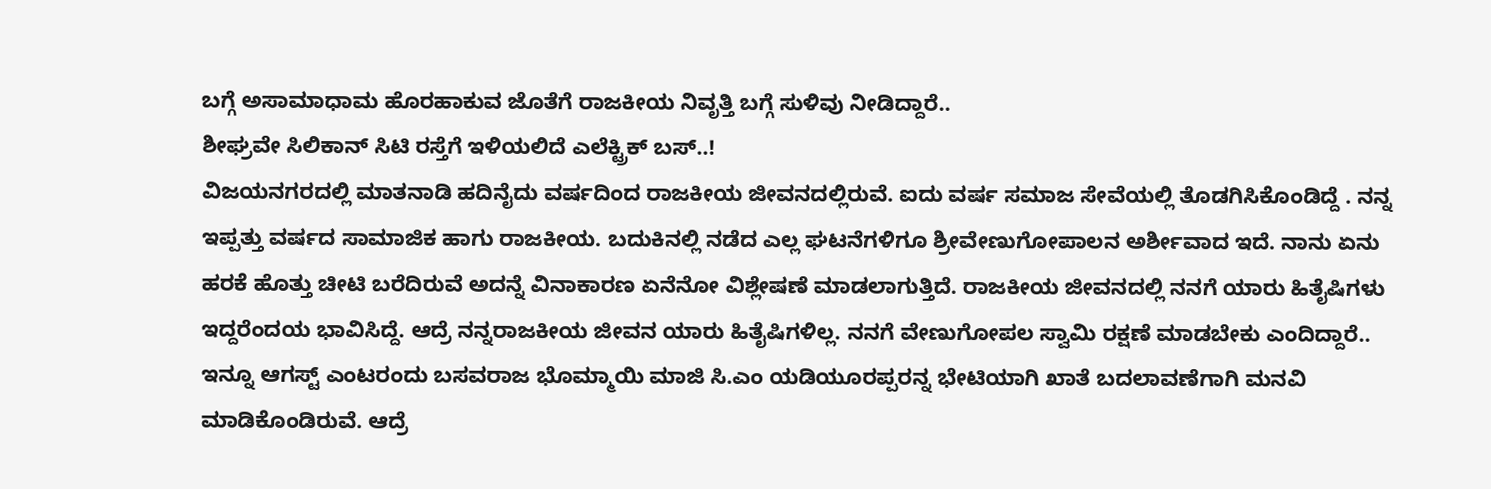ಬಗ್ಗೆ ಅಸಾಮಾಧಾಮ ಹೊರಹಾಕುವ ಜೊತೆಗೆ ರಾಜಕೀಯ ನಿವೃತ್ತಿ ಬಗ್ಗೆ ಸುಳಿವು ನೀಡಿದ್ದಾರೆ..
ಶೀಘ್ರವೇ ಸಿಲಿಕಾನ್ ಸಿಟಿ ರಸ್ತೆಗೆ ಇಳಿಯಲಿದೆ ಎಲೆಕ್ಟ್ರಿಕ್ ಬಸ್..!
ವಿಜಯನಗರದಲ್ಲಿ ಮಾತನಾಡಿ ಹದಿನೈದು ವರ್ಷದಿಂದ ರಾಜಕೀಯ ಜೀವನದಲ್ಲಿರುವೆ. ಐದು ವರ್ಷ ಸಮಾಜ ಸೇವೆಯಲ್ಲಿ ತೊಡಗಿಸಿಕೊಂಡಿದ್ದೆ . ನನ್ನ ಇಪ್ಪತ್ತು ವರ್ಷದ ಸಾಮಾಜಿಕ ಹಾಗು ರಾಜಕೀಯ. ಬದುಕಿನಲ್ಲಿ ನಡೆದ ಎಲ್ಲ ಘಟನೆಗಳಿಗೂ ಶ್ರೀವೇಣುಗೋಪಾಲನ ಅರ್ಶೀವಾದ ಇದೆ. ನಾನು ಏನು ಹರಕೆ ಹೊತ್ತು ಚೀಟಿ ಬರೆದಿರುವೆ ಅದನ್ನೆ ವಿನಾಕಾರಣ ಏನೆನೋ ವಿಶ್ಲೇಷಣೆ ಮಾಡಲಾಗುತ್ತಿದೆ. ರಾಜಕೀಯ ಜೀವನದಲ್ಲಿ ನನಗೆ ಯಾರು ಹಿತೈಷಿಗಳು ಇದ್ದರೆಂದಯ ಭಾವಿಸಿದ್ದೆ. ಆದ್ರೆ ನನ್ನರಾಜಕೀಯ ಜೀವನ ಯಾರು ಹಿತೈಷಿಗಳಿಲ್ಲ. ನನಗೆ ವೇಣುಗೋಪಲ ಸ್ವಾಮಿ ರಕ್ಷಣೆ ಮಾಡಬೇಕು ಎಂದಿದ್ದಾರೆ..
ಇನ್ನೂ ಆಗಸ್ಟ್ ಎಂಟರಂದು ಬಸವರಾಜ ಭೊಮ್ಮಾಯಿ ಮಾಜಿ ಸಿ.ಎಂ ಯಡಿಯೂರಪ್ಪರನ್ನ ಭೇಟಿಯಾಗಿ ಖಾತೆ ಬದಲಾವಣೆಗಾಗಿ ಮನವಿ ಮಾಡಿಕೊಂಡಿರುವೆ. ಆದ್ರೆ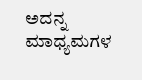ಅದನ್ನ ಮಾಧ್ಯಮಗಳ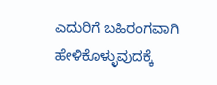ಎದುರಿಗೆ ಬಹಿರಂಗವಾಗಿ ಹೇಳಿಕೊಳ್ಳುವುದಕ್ಕೆ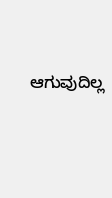ಆಗುವುದಿಲ್ಲ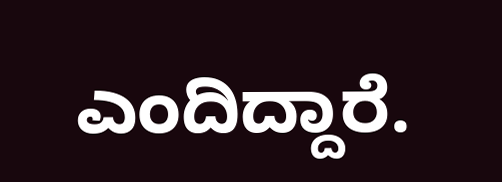ಎಂದಿದ್ದಾರೆ.